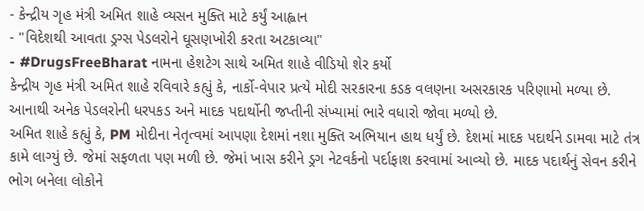- કેન્દ્રીય ગૃહ મંત્રી અમિત શાહે વ્યસન મુક્તિ માટે કર્યું આહ્વાન
- "વિદેશથી આવતા ડ્રગ્સ પેડલરોને ઘૂસણખોરી કરતા અટકાવ્યા"
- #DrugsFreeBharat નામના હેશટેગ સાથે અમિત શાહે વીડિયો શેર કર્યો
કેન્દ્રીય ગૃહ મંત્રી અમિત શાહે રવિવારે કહ્યું કે, નાર્કો-વેપાર પ્રત્યે મોદી સરકારના કડક વલણના અસરકારક પરિણામો મળ્યા છે. આનાથી અનેક પેડલરોની ધરપકડ અને માદક પદાર્થોની જપ્તીની સંખ્યામાં ભારે વધારો જોવા મળ્યો છે.
અમિત શાહે કહ્યું કે, PM મોદીના નેતૃત્વમાં આપણા દેશમાં નશા મુક્તિ અભિયાન હાથ ધર્યું છે. દેશમાં માદક પદાર્થને ડામવા માટે તંત્ર કામે લાગ્યું છે. જેમાં સફળતા પણ મળી છે. જેમાં ખાસ કરીને ડ્રગ નેટવર્કનો પર્દાફાશ કરવામાં આવ્યો છે. માદક પદાર્થનું સેવન કરીને ભોગ બનેલા લોકોને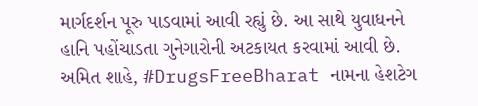માર્ગદર્શન પૂરુ પાડવામાં આવી રહ્યું છે. આ સાથે યુવાધનને હાનિ પહોંચાડતા ગુનેગારોની અટકાયત કરવામાં આવી છે. અમિત શાહે, #DrugsFreeBharat નામના હેશટેગ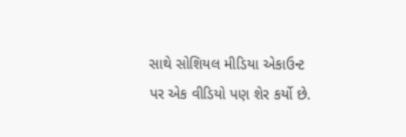સાથે સોશિયલ મીડિયા એકાઉન્ટ પર એક વીડિયો પણ શેર કર્યો છે.